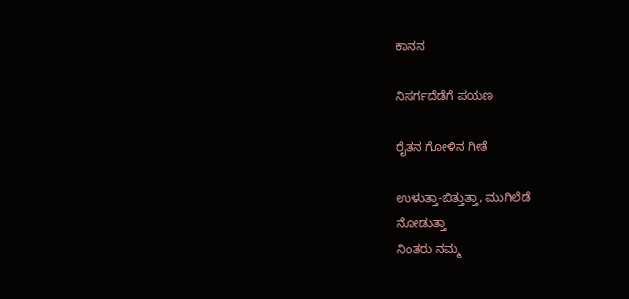ಕಾನನ

ನಿಸರ್ಗದೆಡೆಗೆ ಪಯಣ

ರೈತನ ಗೋಳಿನ ಗೀತೆ

ಉಳುತ್ತಾ-ಬಿತ್ತುತ್ತಾ, ಮುಗಿಲೆಡೆ
ನೋಡುತ್ತಾ
ನಿಂತರು ನಮ್ಮ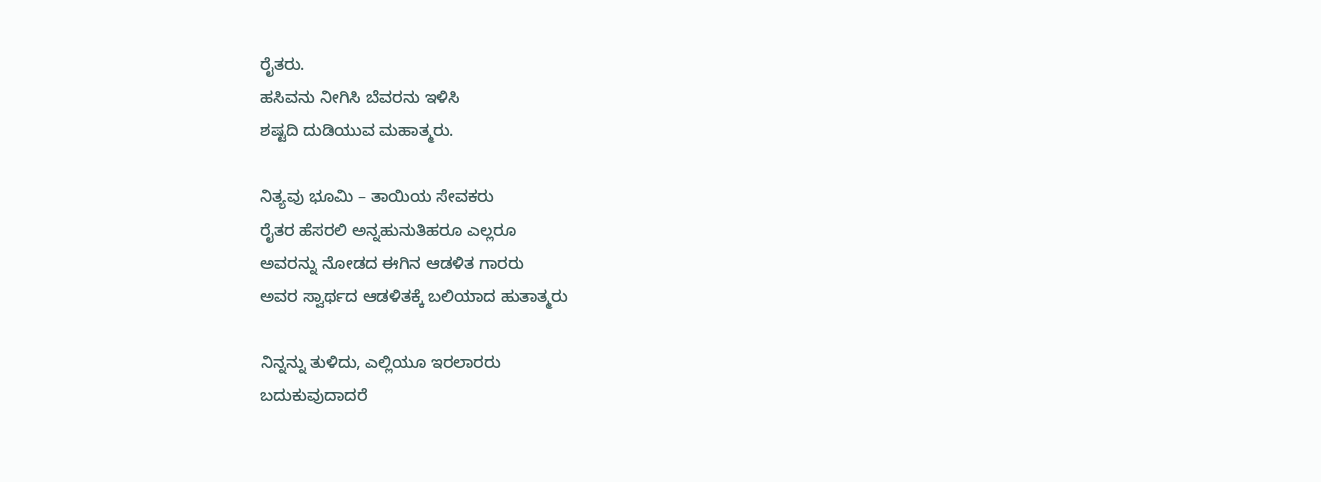ರೈತರು.
ಹಸಿವನು ನೀಗಿಸಿ ಬೆವರನು ಇಳಿಸಿ
ಶಷ್ಟದಿ ದುಡಿಯುವ ಮಹಾತ್ಮರು.

ನಿತ್ಯವು ಭೂಮಿ – ತಾಯಿಯ ಸೇವಕರು
ರೈತರ ಹೆಸರಲಿ ಅನ್ನಹುನುತಿಹರೂ ಎಲ್ಲರೂ
ಅವರನ್ನು ನೋಡದ ಈಗಿನ ಆಡಳಿತ ಗಾರರು
ಅವರ ಸ್ವಾರ್ಥದ ಆಡಳಿತಕ್ಕೆ ಬಲಿಯಾದ ಹುತಾತ್ಮರು

ನಿನ್ನನ್ನು ತುಳಿದು, ಎಲ್ಲಿಯೂ ಇರಲಾರರು
ಬದುಕುವುದಾದರೆ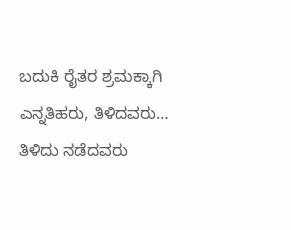ಬದುಕಿ ರೈತರ ಶ್ರಮಕ್ಕಾಗಿ
ಎನ್ನತಿಹರು, ತಿಳಿದವರು… ತಿಳಿದು ನಡೆದವರು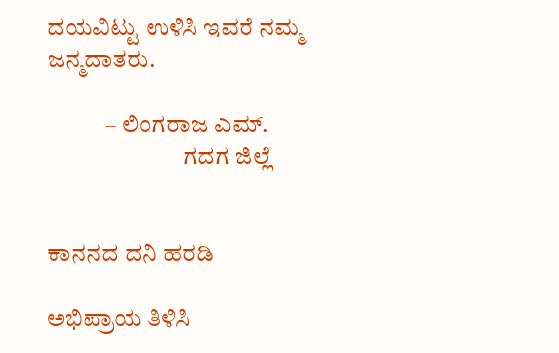ದಯವಿಟ್ಟು ಉಳಿಸಿ ಇವರೆ ನಮ್ಮ ಜನ್ಮದಾತರು.

            – ಲಿಂಗರಾಜ ಎಮ್.
                            ಗದಗ ಜಿಲ್ಲೆ


ಕಾನನದ ದನಿ ಹರಡಿ

ಅಭಿಪ್ರಾಯ ತಿಳಿಸಿ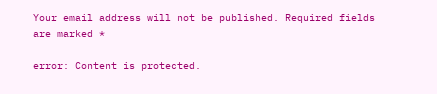Your email address will not be published. Required fields are marked *

error: Content is protected.